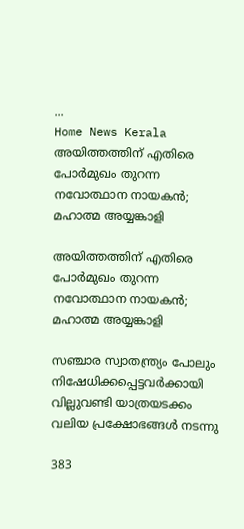...
Home News Kerala അയിത്തത്തിന് എതിരെ പോര്‍മുഖം തുറന്ന നവോത്ഥാന നായകന്‍; മഹാത്മ അയ്യങ്കാളി

അയിത്തത്തിന് എതിരെ പോര്‍മുഖം തുറന്ന നവോത്ഥാന നായകന്‍; മഹാത്മ അയ്യങ്കാളി

സഞ്ചാര സ്വാതന്ത്ര്യം പോലും നിഷേധിക്കപ്പെട്ടവര്‍ക്കായി വില്ലുവണ്ടി യാത്രയടക്കം വലിയ പ്രക്ഷോഭങ്ങള്‍ നടന്നു

383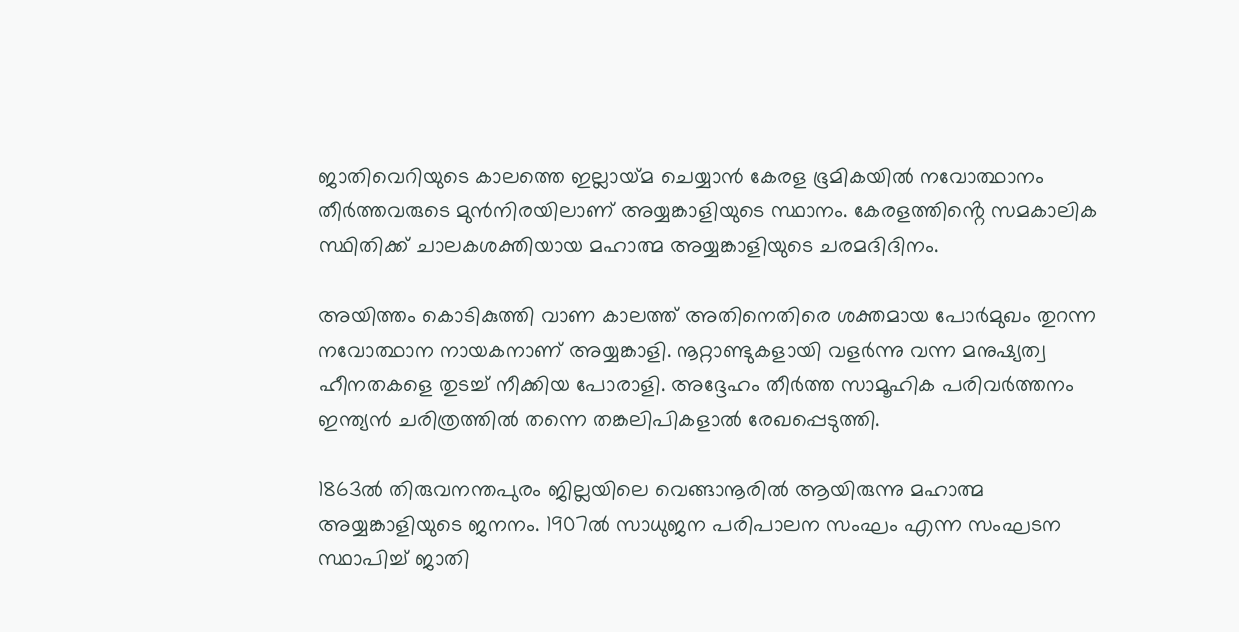ജാതിവെറിയുടെ കാലത്തെ ഇല്ലായ്‌മ ചെയ്യാന്‍ കേരള ഭൂമികയില്‍ നവോത്ഥാനം തീര്‍ത്തവരുടെ മുന്‍നിരയിലാണ് അയ്യങ്കാളിയുടെ സ്ഥാനം. കേരളത്തിൻ്റെ സമകാലിക സ്ഥിതിക്ക് ചാലകശക്തിയായ മഹാത്മ അയ്യങ്കാളിയുടെ ചരമദിദിനം.

അയിത്തം കൊടികുത്തി വാണ കാലത്ത് അതിനെതിരെ ശക്തമായ പോര്‍മുഖം തുറന്ന നവോത്ഥാന നായകനാണ് അയ്യങ്കാളി. നൂറ്റാണ്ടുകളായി വളര്‍ന്നു വന്ന മനുഷ്യത്വ ഹീനതകളെ തുടച്ച് നീക്കിയ പോരാളി. അദ്ദേഹം തീര്‍ത്ത സാമൂഹിക പരിവര്‍ത്തനം ഇന്ത്യന്‍ ചരിത്രത്തില്‍ തന്നെ തങ്കലിപികളാല്‍ രേഖപ്പെടുത്തി.

1863ല്‍ തിരുവനന്തപുരം ജില്ലയിലെ വെങ്ങാനൂരില്‍ ആയിരുന്നു മഹാത്മ അയ്യങ്കാളിയുടെ ജനനം. 1907ല്‍ സാധുജന പരിപാലന സംഘം എന്ന സംഘടന സ്ഥാപിച്ച് ജാതി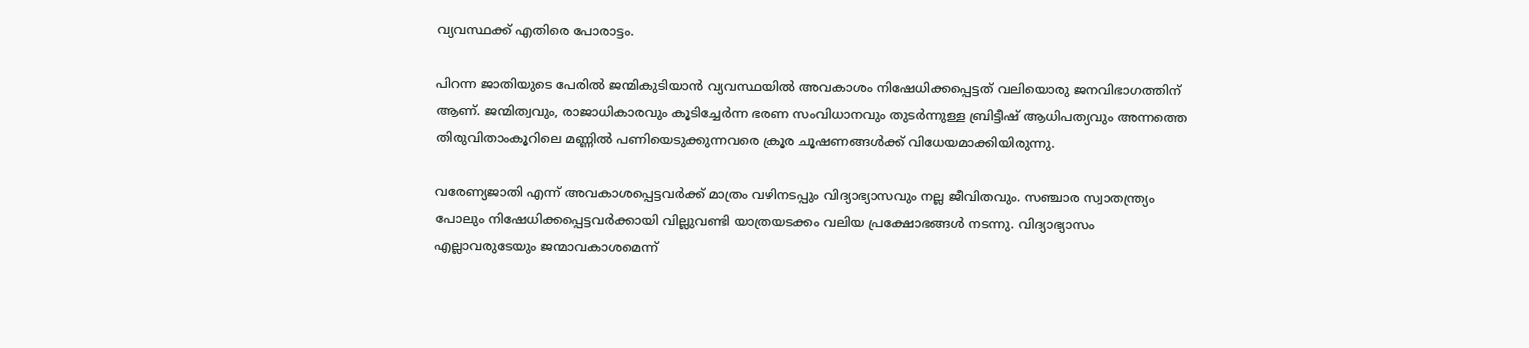വ്യവസ്ഥക്ക് എതിരെ പോരാട്ടം.

പിറന്ന ജാതിയുടെ പേരില്‍ ജന്മികുടിയാന്‍ വ്യവസ്ഥയില്‍ അവകാശം നിഷേധിക്കപ്പെട്ടത് വലിയൊരു ജനവിഭാഗത്തിന് ആണ്. ജന്മിത്വവും, രാജാധികാരവും കൂടിച്ചേര്‍ന്ന ഭരണ സംവിധാനവും തുടര്‍ന്നുള്ള ബ്രിട്ടീഷ് ആധിപത്യവും അന്നത്തെ തിരുവിതാംകൂറിലെ മണ്ണില്‍ പണിയെടുക്കുന്നവരെ ക്രൂര ചൂഷണങ്ങള്‍ക്ക് വിധേയമാക്കിയിരുന്നു.

വരേണ്യജാതി എന്ന് അവകാശപ്പെട്ടവര്‍ക്ക് മാത്രം വഴിനടപ്പും വിദ്യാഭ്യാസവും നല്ല ജീവിതവും. സഞ്ചാര സ്വാതന്ത്ര്യം പോലും നിഷേധിക്കപ്പെട്ടവര്‍ക്കായി വില്ലുവണ്ടി യാത്രയടക്കം വലിയ പ്രക്ഷോഭങ്ങള്‍ നടന്നു. വിദ്യാഭ്യാസം എല്ലാവരുടേയും ജന്മാവകാശമെന്ന്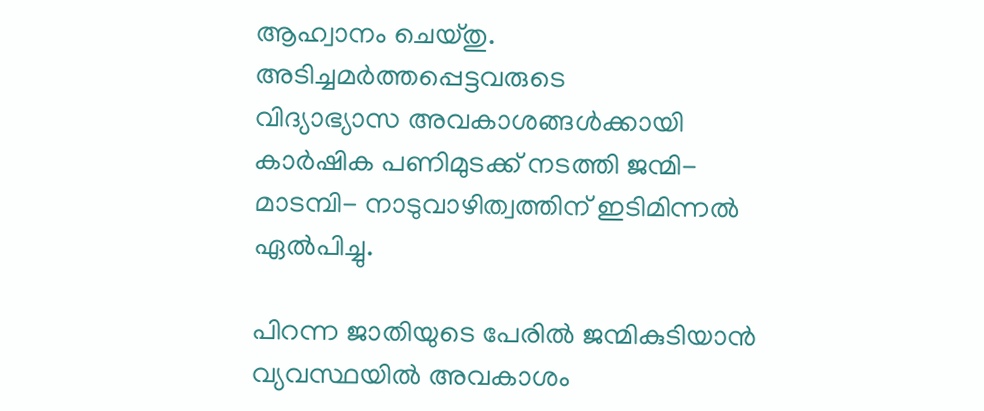ആഹ്വാനം ചെയ്‌തു. അടിച്ചമര്‍ത്തപ്പെട്ടവരുടെ
വിദ്യാഭ്യാസ അവകാശങ്ങള്‍ക്കായി കാര്‍ഷിക പണിമുടക്ക് നടത്തി ജന്മി- മാടമ്പി- നാടുവാഴിത്വത്തിന് ഇടിമിന്നല്‍ ഏല്‍പിച്ചു.

പിറന്ന ജാതിയുടെ പേരില്‍ ജന്മികുടിയാന്‍ വ്യവസ്ഥയില്‍ അവകാശം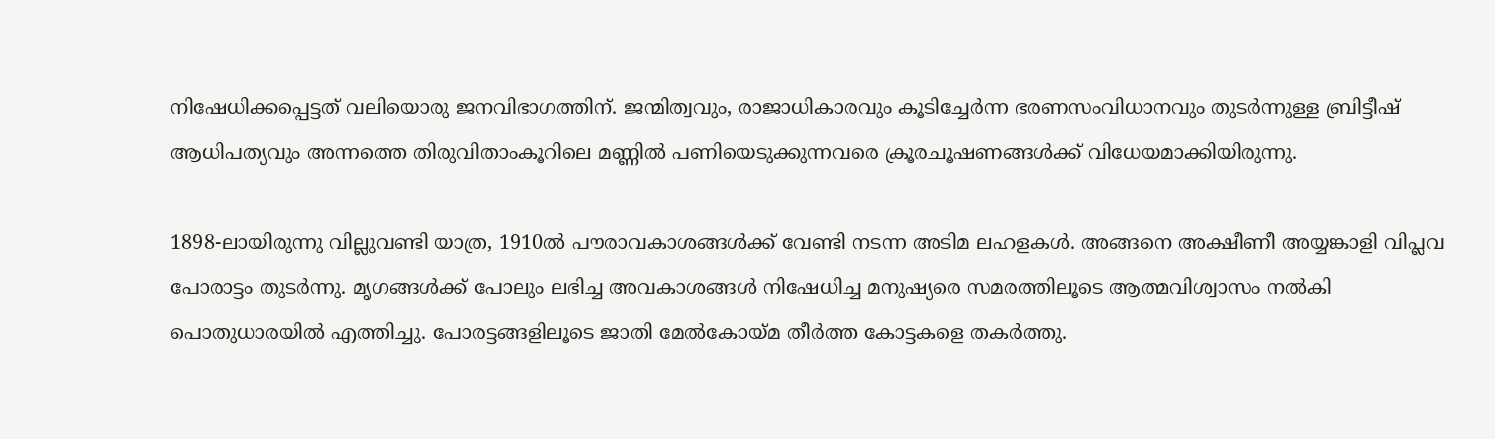നിഷേധിക്കപ്പെട്ടത് വലിയൊരു ജനവിഭാഗത്തിന്. ജന്മിത്വവും, രാജാധികാരവും കൂടിച്ചേര്‍ന്ന ഭരണസംവിധാനവും തുടര്‍ന്നുള്ള ബ്രിട്ടീഷ് ആധിപത്യവും അന്നത്തെ തിരുവിതാംകൂറിലെ മണ്ണില്‍ പണിയെടുക്കുന്നവരെ ക്രൂരചൂഷണങ്ങള്‍ക്ക് വിധേയമാക്കിയിരുന്നു.

1898-ലായിരുന്നു വില്ലുവണ്ടി യാത്ര, 1910ല്‍ പൗരാവകാശങ്ങള്‍ക്ക് വേണ്ടി നടന്ന അടിമ ലഹളകള്‍. അങ്ങനെ അക്ഷീണീ അയ്യങ്കാളി വിപ്ലവ പോരാട്ടം തുടര്‍ന്നു. മൃഗങ്ങള്‍ക്ക് പോലും ലഭിച്ച അവകാശങ്ങള്‍ നിഷേധിച്ച മനുഷ്യരെ സമരത്തിലൂടെ ആത്മവിശ്വാസം നല്‍കി പൊതുധാരയിൽ എത്തിച്ചു. പോരട്ടങ്ങളിലൂടെ ജാതി മേല്‍കോയ്‌മ തീര്‍ത്ത കോട്ടകളെ തകര്‍ത്തു.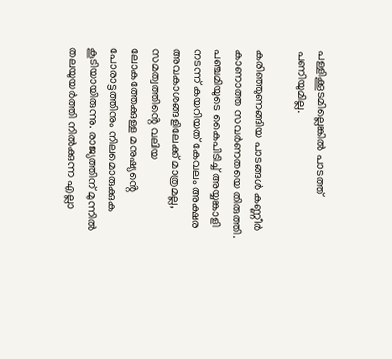പള്ളിക്കൂടമില്ലെങ്കില്‍ പാടത്ത് പണിയുമില്ല.

കരിഞ്ഞുണങ്ങിയ പാടങ്ങള്‍ കണ്ണീര്‍ കാണാത്ത സവര്‍ണതയെ തിരുത്തി. പഞ്ചമിയുടെ കൈപിടിച്ച് അയ്യങ്കാളി നടന്ന് കയറിയത് കേവലം അക്ഷര അവകാശങ്ങളിലേക്ക് മാത്രമല്ല, സമത്വത്തിൻ്റെ വലിയ ലോകത്തേക്കുള്ള മനുഷ്യൻ്റെ പോരാട്ടത്തിനും നിലമൊരുക്കുക കൂടിയായിരുന്നു. രാജ്യത്തിന് മുന്നില്‍ തലയുയര്‍ത്തി നില്‍ക്കുന്ന എല്ലാ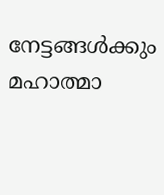നേട്ടങ്ങള്‍ക്കും മഹാത്മാ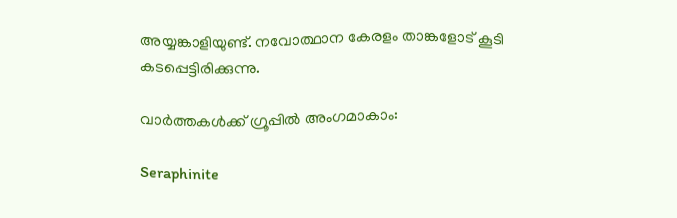അയ്യങ്കാളിയുണ്ട്. നവോത്ഥാന കേരളം താങ്കളോട് കൂടി കടപ്പെട്ടിരിക്കുന്നു.

വാർത്തകൾക്ക് ഗ്രൂപ്പിൽ അംഗമാകാം:

Seraphinite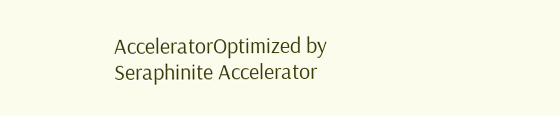AcceleratorOptimized by Seraphinite Accelerator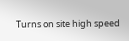Turns on site high speed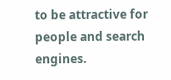to be attractive for people and search engines.